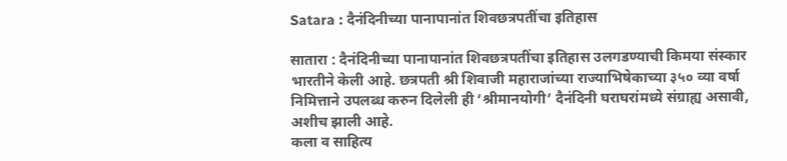Satara : दैनंदिनीच्या पानापानांत शिवछत्रपतींचा इतिहास

सातारा : दैनंदिनीच्या पानापानांत शिवछत्रपतींचा इतिहास उलगडण्याची किमया संस्कार भारतीने केली आहे. छत्रपती श्री शिवाजी महाराजांच्या राज्याभिषेकाच्या ३५० व्या वर्षा निमित्ताने उपलब्ध करुन दिलेली ही ‘श्रीमानयोगी’ दैनंदिनी घराघरांमध्ये संग्राह्य असावी, अशीच झाली आहे.
कला व साहित्य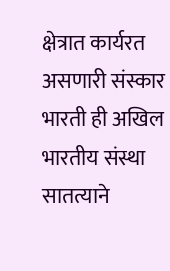क्षेत्रात कार्यरत असणारी संस्कार भारती ही अखिल भारतीय संस्था सातत्याने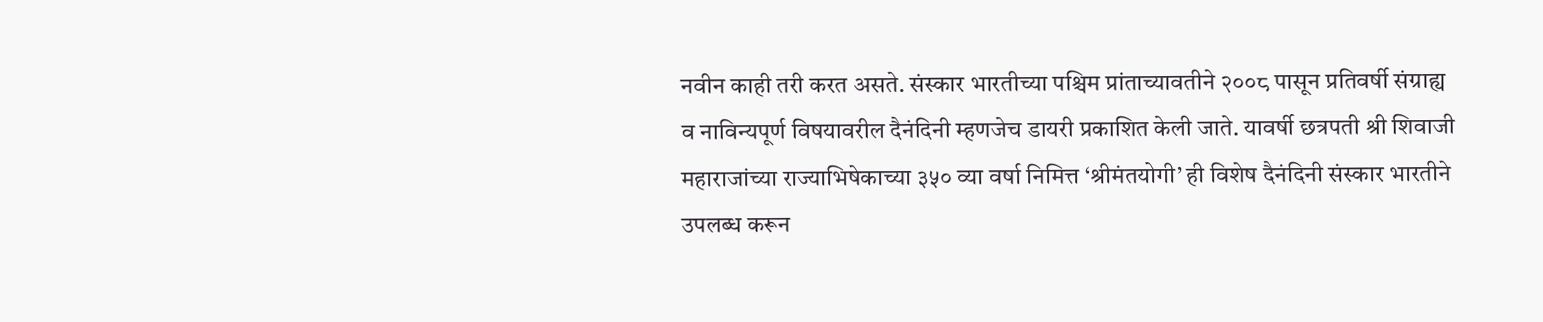नवीन काही तरी करत असते. संस्कार भारतीच्या पश्चिम प्रांताच्यावतीने २००८ पासून प्रतिवर्षी संग्राह्य व नाविन्यपूर्ण विषयावरील दैनंदिनी म्हणजेच डायरी प्रकाशित केली जाते. यावर्षी छत्रपती श्री शिवाजी महाराजांच्या राज्याभिषेकाच्या ३५० व्या वर्षा निमित्त ‘श्रीमंतयोगी’ ही विशेष दैनंदिनी संस्कार भारतीने उपलब्ध करून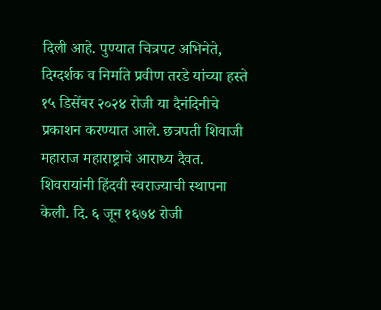दिली आहे. पुण्यात चित्रपट अभिनेते, दिग्दर्शक व निर्माते प्रवीण तरडे यांच्या हस्ते १५ डिसेंबर २०२४ रोजी या दैनंदिनीचे प्रकाशन करण्यात आले. छत्रपती शिवाजी महाराज महाराष्ट्राचे आराध्य दैवत. शिवरायांनी हिंदवी स्वराज्याची स्थापना केली. दि. ६ जून १६७४ रोजी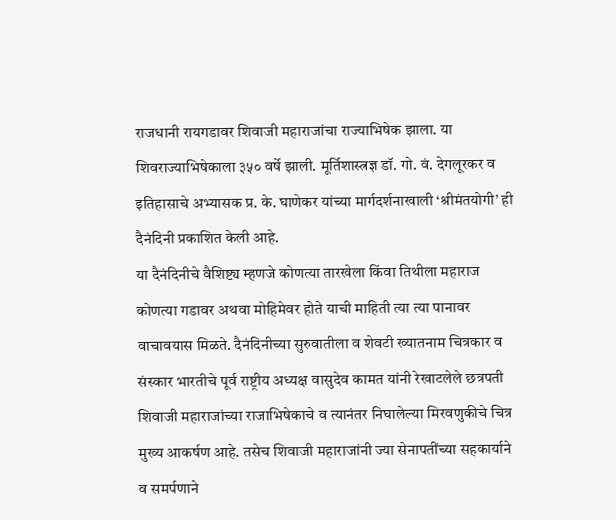राजधानी रायगडावर शिवाजी महाराजांचा राज्याभिषेक झाला. या शिवराज्याभिषेकाला ३५० वर्षे झाली. मूर्तिशास्त्रज्ञ डॉ. गो. वं. देगलूरकर व इतिहासाचे अभ्यासक प्र. के. घाणेकर यांच्या मार्गदर्शनाखाली ‘श्रीमंतयोगी’ ही दैनंदिनी प्रकाशित केली आहे.
या दैनंदिनीचे वैशिष्ट्य म्हणजे कोणत्या तारखेला किंवा तिथीला महाराज कोणत्या गडावर अथवा मोहिमेवर होते याची माहिती त्या त्या पानावर वाचावयास मिळते. दैनंदिनीच्या सुरुवातीला व शेवटी ख्यातनाम चित्रकार व संस्कार भारतीचे पूर्व राष्ट्रीय अध्यक्ष वासुदेव कामत यांनी रेखाटलेले छत्रपती शिवाजी महाराजांच्या राजाभिषेकाचे व त्यानंतर निघालेल्या मिरवणुकीचे चित्र मुख्य आकर्षण आहे. तसेच शिवाजी महाराजांनी ज्या सेनापतींच्या सहकार्याने व समर्पणाने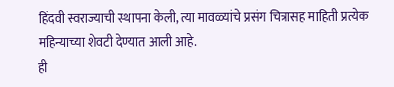हिंदवी स्वराज्याची स्थापना केली, त्या मावळ्यांचे प्रसंग चित्रासह माहिती प्रत्येक महिन्याच्या शेवटी देण्यात आली आहे.
ही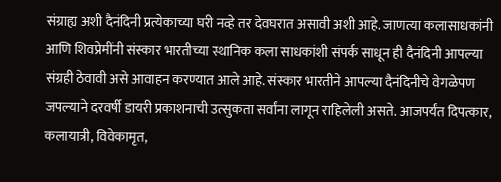संग्राह्य अशी दैनंदिनी प्रत्येकाच्या घरी नव्हे तर देवघरात असावी अशी आहे. जाणत्या कलासाधकांनी आणि शिवप्रेमींनी संस्कार भारतीच्या स्थानिक कला साधकांशी संपर्क साधून ही दैनंदिनी आपल्या संग्रही ठेवावी असे आवाहन करण्यात आले आहे. संस्कार भारतीने आपल्या दैनंदिनीचे वेगळेपण जपल्याने दरवर्षी डायरी प्रकाशनाची उत्सुकता सर्वांना लागून राहिलेली असते. आजपर्यंत दिपत्कार, कलायात्री, विवेकामृत,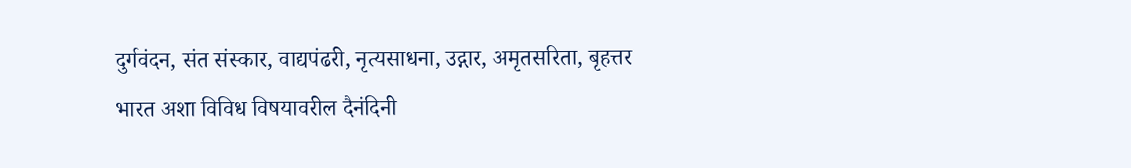दुर्गवंदन, संत संस्कार, वाद्यपंढरी, नृत्यसाधना, उद्गार, अमृतसरिता, बृहत्तर भारत अशा विविध विषयावरील दैनंदिनी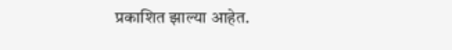प्रकाशित झाल्या आहेत.